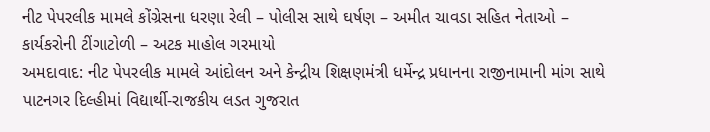નીટ પેપરલીક મામલે કોંગ્રેસના ધરણા રેલી – પોલીસ સાથે ઘર્ષણ – અમીત ચાવડા સહિત નેતાઓ – કાર્યકરોની ટીંગાટોળી – અટક માહોલ ગરમાયો
અમદાવાદ: નીટ પેપરલીક મામલે આંદોલન અને કેન્દ્રીય શિક્ષણમંત્રી ધર્મેન્દ્ર પ્રધાનના રાજીનામાની માંગ સાથે પાટનગર દિલ્હીમાં વિદ્યાર્થી-રાજકીય લડત ગુજરાત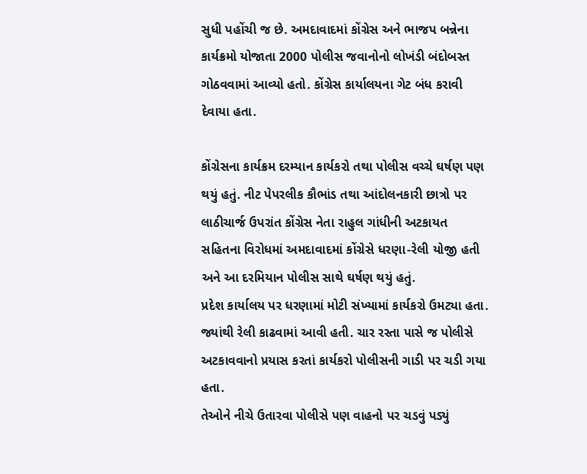સુધી પહોંચી જ છે. અમદાવાદમાં કોંગ્રેસ અને ભાજપ બન્નેના કાર્યક્રમો યોજાતા 2000 પોલીસ જવાનોનો લોખંડી બંદોબસ્ત ગોઠવવામાં આવ્યો હતો. કોંગ્રેસ કાર્યાલયના ગેટ બંધ કરાવી દેવાયા હતા.

કોંગ્રેસના કાર્યક્રમ દરમ્યાન કાર્યકરો તથા પોલીસ વચ્ચે ઘર્ષણ પણ થયું હતું. નીટ પેપરલીક કૌભાંડ તથા આંદોલનકારી છાત્રો પર લાઠીચાર્જ ઉપરાંત કોંગ્રેસ નેતા રાહુલ ગાંધીની અટકાયત સહિતના વિરોધમાં અમદાવાદમાં કોંગ્રેસે ધરણા-રેલી યોજી હતી અને આ દરમિયાન પોલીસ સાથે ઘર્ષણ થયું હતું.
પ્રદેશ કાર્યાલય પર ધરણામાં મોટી સંખ્યામાં કાર્યકરો ઉમટ્યા હતા. જ્યાંથી રેલી કાઢવામાં આવી હતી. ચાર રસ્તા પાસે જ પોલીસે અટકાવવાનો પ્રયાસ કરતાં કાર્યકરો પોલીસની ગાડી પર ચડી ગયા હતા.
તેઓને નીચે ઉતારવા પોલીસે પણ વાહનો પર ચડવું પડ્યું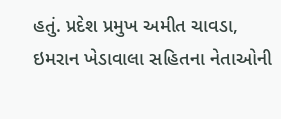હતું. પ્રદેશ પ્રમુખ અમીત ચાવડા, ઇમરાન ખેડાવાલા સહિતના નેતાઓની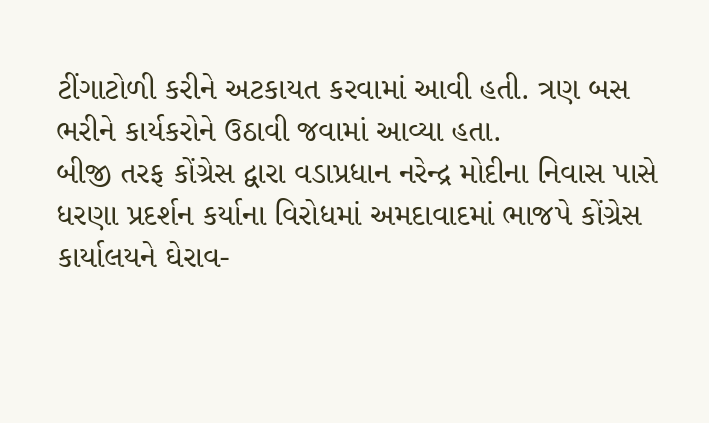ટીંગાટોળી કરીને અટકાયત કરવામાં આવી હતી. ત્રણ બસ ભરીને કાર્યકરોને ઉઠાવી જવામાં આવ્યા હતા.
બીજી તરફ કોંગ્રેસ દ્વારા વડાપ્રધાન નરેન્દ્ર મોદીના નિવાસ પાસે ધરણા પ્રદર્શન કર્યાના વિરોધમાં અમદાવાદમાં ભાજપે કોંગ્રેસ કાર્યાલયને ઘેરાવ-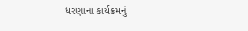ધરણાના કાર્યક્રમનું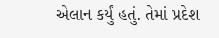એલાન કર્યું હતું. તેમાં પ્રદેશ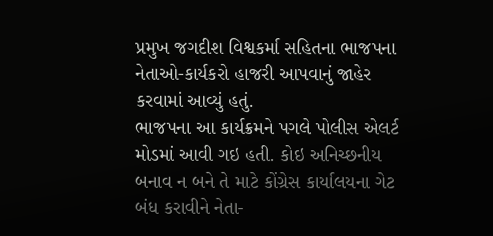પ્રમુખ જગદીશ વિશ્વકર્મા સહિતના ભાજપના નેતાઓ-કાર્યકરો હાજરી આપવાનું જાહેર કરવામાં આવ્યું હતું.
ભાજપના આ કાર્યક્રમને પગલે પોલીસ એલર્ટ મોડમાં આવી ગઇ હતી. કોઇ અનિચ્છનીય બનાવ ન બને તે માટે કોંગ્રેસ કાર્યાલયના ગેટ બંધ કરાવીને નેતા-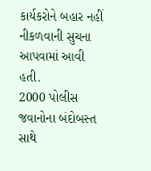કાર્યકરોને બહાર નહીં નીકળવાની સુચના આપવામાં આવી હતી.
2000 પોલીસ જવાનોના બંદોબસ્ત સાથે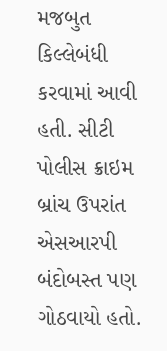મજબુત કિલ્લેબંધી કરવામાં આવી હતી. સીટી પોલીસ ક્રાઇમ બ્રાંચ ઉપરાંત એસઆરપી બંદોબસ્ત પણ ગોઠવાયો હતો.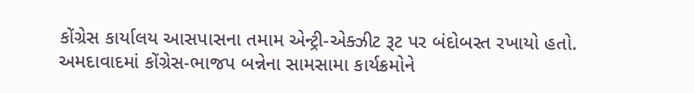કોંગ્રેસ કાર્યાલય આસપાસના તમામ એન્ટ્રી-એક્ઝીટ રૂટ પર બંદોબસ્ત રખાયો હતો.
અમદાવાદમાં કોંગ્રેસ-ભાજપ બન્નેના સામસામા કાર્યક્રમોને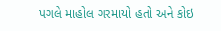પગલે માહોલ ગરમાયો હતો અને કોઇ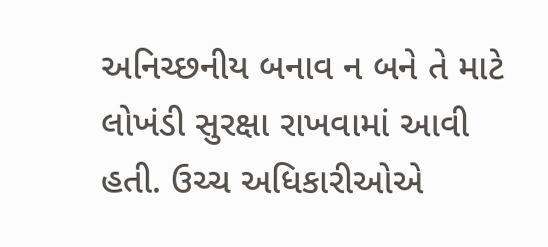અનિચ્છનીય બનાવ ન બને તે માટે લોખંડી સુરક્ષા રાખવામાં આવી હતી. ઉચ્ચ અધિકારીઓએ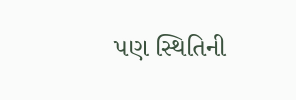પણ સ્થિતિની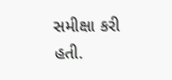સમીક્ષા કરી હતી.